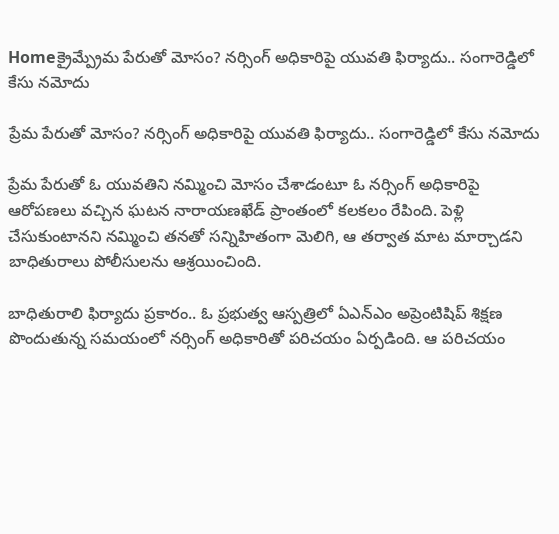Homeక్రైమ్ప్రేమ పేరుతో మోసం? నర్సింగ్ అధికారిపై యువతి ఫిర్యాదు.. సంగారెడ్డిలో కేసు నమోదు

ప్రేమ పేరుతో మోసం? నర్సింగ్ అధికారిపై యువతి ఫిర్యాదు.. సంగారెడ్డిలో కేసు నమోదు

ప్రేమ పేరుతో ఓ యువతిని నమ్మించి మోసం చేశాడంటూ ఓ నర్సింగ్ అధికారిపై ఆరోపణలు వచ్చిన ఘటన నారాయణఖేడ్‌ ప్రాంతంలో కలకలం రేపింది. పెళ్లి చేసుకుంటానని నమ్మించి తనతో సన్నిహితంగా మెలిగి, ఆ తర్వాత మాట మార్చాడని బాధితురాలు పోలీసులను ఆశ్రయించింది.

బాధితురాలి ఫిర్యాదు ప్రకారం.. ఓ ప్రభుత్వ ఆస్పత్రిలో ఏఎన్‌ఎం అప్రెంటిషిప్ శిక్షణ పొందుతున్న సమయంలో నర్సింగ్ అధికారితో పరిచయం ఏర్పడింది. ఆ పరిచయం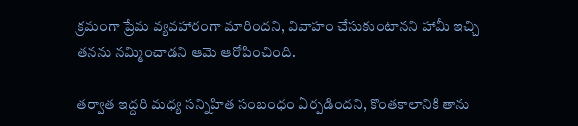క్రమంగా ప్రేమ వ్యవహారంగా మారిందని, వివాహం చేసుకుంటానని హామీ ఇచ్చి తనను నమ్మించాడని ఆమె ఆరోపించింది.

తర్వాత ఇద్దరి మధ్య సన్నిహిత సంబంధం ఏర్పడిందని, కొంతకాలానికి తాను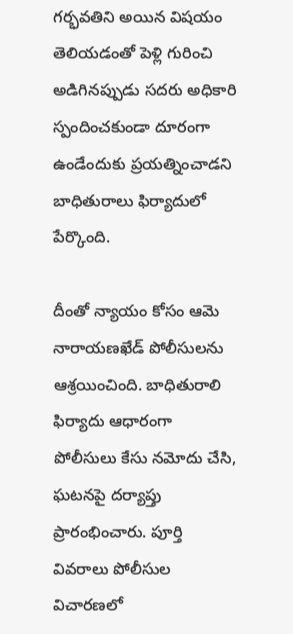గర్భవతిని అయిన విషయం తెలియడంతో పెళ్లి గురించి అడిగినప్పుడు సదరు అధికారి స్పందించకుండా దూరంగా ఉండేందుకు ప్రయత్నించాడని బాధితురాలు ఫిర్యాదులో పేర్కొంది.

దీంతో న్యాయం కోసం ఆమె నారాయణఖేడ్ పోలీసులను ఆశ్రయించింది. బాధితురాలి ఫిర్యాదు ఆధారంగా పోలీసులు కేసు నమోదు చేసి, ఘటనపై దర్యాప్తు ప్రారంభించారు. పూర్తి వివరాలు పోలీసుల విచారణలో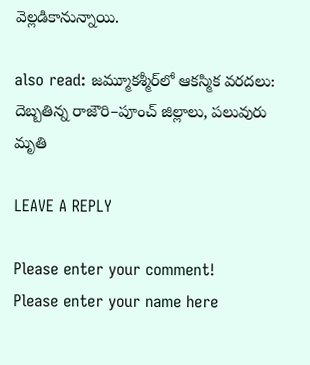వెల్లడికానున్నాయి.

also read: జమ్మూకశ్మీర్‌లో ఆకస్మిక వరదలు: దెబ్బతిన్న రాజౌరి–పూంచ్ జిల్లాలు, పలువురు మృతి

LEAVE A REPLY

Please enter your comment!
Please enter your name here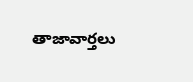తాజావార్తలు